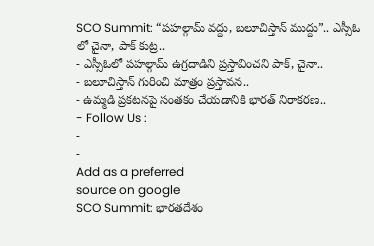SCO Summit: “పహల్గామ్ వద్దు, బలూచిస్తాన్ ముద్దు”.. ఎస్సీఓ లో చైనా, పాక్ కుట్ర..
- ఎస్సీఓలో పహల్గామ్ ఉగ్రదాడిని ప్రస్తావించని పాక్, చైనా..
- బలూచిస్తాన్ గురించి మాత్రం ప్రస్తావన..
- ఉమ్మడి ప్రకటనపై సంతకం చేయడానికి భారత్ నిరాకరణ..
- Follow Us :
-
-
Add as a preferred
source on google
SCO Summit: భారతదేశం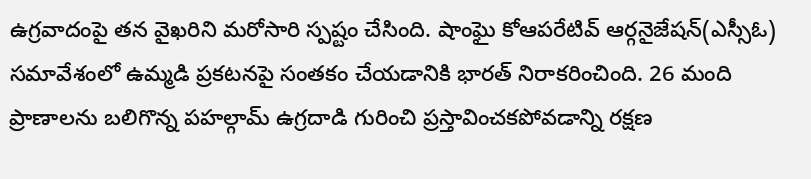ఉగ్రవాదంపై తన వైఖరిని మరోసారి స్పష్టం చేసింది. షాంఘై కోఆపరేటివ్ ఆర్గనైజేషన్(ఎస్సీఓ) సమావేశంలో ఉమ్మడి ప్రకటనపై సంతకం చేయడానికి భారత్ నిరాకరించింది. 26 మంది ప్రాణాలను బలిగొన్న పహల్గామ్ ఉగ్రదాడి గురించి ప్రస్తావించకపోవడాన్ని రక్షణ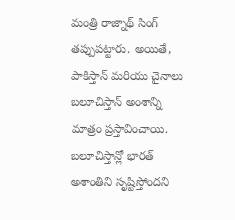మంత్రి రాజ్నాథ్ సింగ్ తప్పుపట్టారు. అయితే, పాకిస్తాన్ మరియు చైనాలు బలూచిస్తాన్ అంశాన్ని మాత్రం ప్రస్తావించాయి. బలూచిస్తాన్లో భారత్ అశాంతిని సృష్టిస్తోందని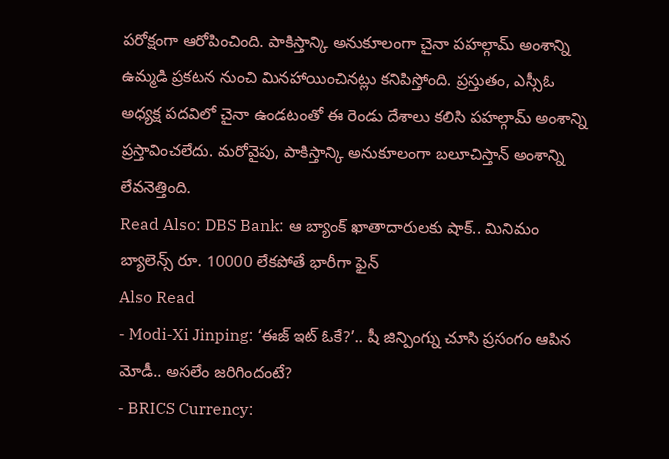పరోక్షంగా ఆరోపించింది. పాకిస్తాన్కి అనుకూలంగా చైనా పహల్గామ్ అంశాన్ని ఉమ్మడి ప్రకటన నుంచి మినహాయించినట్లు కనిపిస్తోంది. ప్రస్తుతం, ఎస్సీఓ అధ్యక్ష పదవిలో చైనా ఉండటంతో ఈ రెండు దేశాలు కలిసి పహల్గామ్ అంశాన్ని ప్రస్తావించలేదు. మరోవైపు, పాకిస్తాన్కి అనుకూలంగా బలూచిస్తాన్ అంశాన్ని లేవనెత్తింది.
Read Also: DBS Bank: ఆ బ్యాంక్ ఖాతాదారులకు షాక్.. మినిమం బ్యాలెన్స్ రూ. 10000 లేకపోతే భారీగా ఫైన్
Also Read
- Modi-Xi Jinping: ‘ఈజ్ ఇట్ ఓకే?’.. షీ జిన్పింగ్ను చూసి ప్రసంగం ఆపిన మోడీ.. అసలేం జరిగిందంటే?
- BRICS Currency: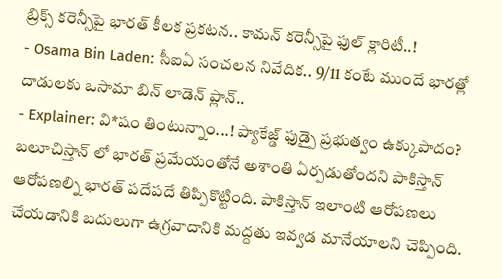బ్రిక్స్ కరెన్సీపై భారత్ కీలక ప్రకటన.. కామన్ కరెన్సీపై ఫుల్ క్లారిటీ..!
- Osama Bin Laden: సీఐఏ సంచలన నివేదిక.. 9/11 కంటే ముందే భారత్లో దాడులకు ఒసామా బిన్ లాడెన్ ప్లాన్..
- Explainer: వి*షం తింటున్నాం...! ప్యాకేజ్డ్ ఫుడ్పై ప్రభుత్వం ఉక్కుపాదం?
బలూచిస్తాన్ లో భారత్ ప్రమేయంతోనే అశాంతి ఏర్పడుతోందని పాకిస్తాన్ ఆరోపణల్ని భారత్ పదేపదే తిప్పికొట్టింది. పాకిస్తాన్ ఇలాంటి ఆరోపణలు చేయడానికి బదులుగా ఉగ్రవాదానికి మద్దతు ఇవ్వడ మానేయాలని చెప్పింది.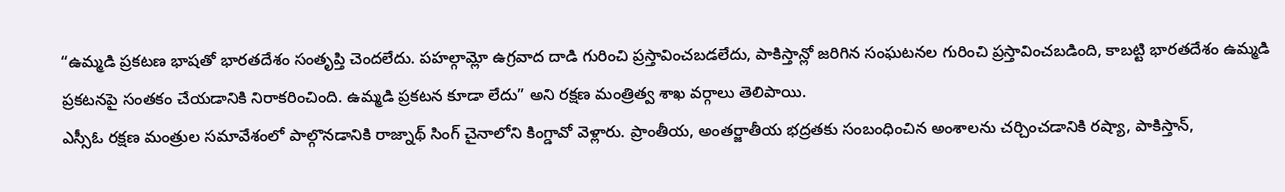“ఉమ్మడి ప్రకటణ భాషతో భారతదేశం సంతృప్తి చెందలేదు. పహల్గామ్లో ఉగ్రవాద దాడి గురించి ప్రస్తావించబడలేదు, పాకిస్తాన్లో జరిగిన సంఘటనల గురించి ప్రస్తావించబడింది, కాబట్టి భారతదేశం ఉమ్మడి ప్రకటనపై సంతకం చేయడానికి నిరాకరించింది. ఉమ్మడి ప్రకటన కూడా లేదు” అని రక్షణ మంత్రిత్వ శాఖ వర్గాలు తెలిపాయి.
ఎస్సీఓ రక్షణ మంత్రుల సమావేశంలో పాల్గొనడానికి రాజ్నాథ్ సింగ్ చైనాలోని కింగ్డావో వెళ్లారు. ప్రాంతీయ, అంతర్జాతీయ భద్రతకు సంబంధించిన అంశాలను చర్చించడానికి రష్యా, పాకిస్తాన్,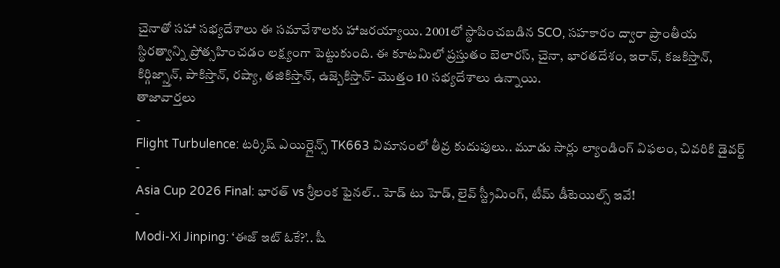చైనాతో సహా సభ్యదేశాలు ఈ సమావేశాలకు హాజరయ్యాయి. 2001లో స్థాపించబడిన SCO, సహకారం ద్వారా ప్రాంతీయ స్థిరత్వాన్ని ప్రోత్సహించడం లక్ష్యంగా పెట్టుకుంది. ఈ కూటమిలో ప్రస్తుతం బెలారస్, చైనా, భారతదేశం, ఇరాన్, కజకిస్తాన్, కిర్గిజ్స్తాన్, పాకిస్తాన్, రష్యా, తజికిస్తాన్, ఉజ్బెకిస్తాన్- మొత్తం 10 సభ్యదేశాలు ఉన్నాయి.
తాజావార్తలు
-
Flight Turbulence: టర్కిష్ ఎయిర్లైన్స్ TK663 విమానంలో తీవ్ర కుదుపులు.. మూడు సార్లు ల్యాండింగ్ విఫలం, చివరికి డైవర్ట్
-
Asia Cup 2026 Final: భారత్ vs శ్రీలంక ఫైనల్.. హెడ్ టు హెడ్, లైవ్ స్ట్రీమింగ్, టీమ్ డీటెయిల్స్ ఇవే!
-
Modi-Xi Jinping: ‘ఈజ్ ఇట్ ఓకే?’.. షీ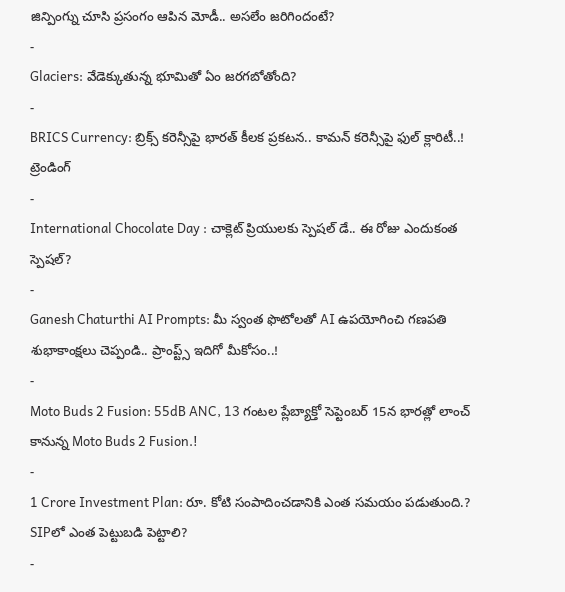జిన్పింగ్ను చూసి ప్రసంగం ఆపిన మోడీ.. అసలేం జరిగిందంటే?
-
Glaciers: వేడెక్కుతున్న భూమితో ఏం జరగబోతోంది?
-
BRICS Currency: బ్రిక్స్ కరెన్సీపై భారత్ కీలక ప్రకటన.. కామన్ కరెన్సీపై ఫుల్ క్లారిటీ..!
ట్రెండింగ్
-
International Chocolate Day : చాక్లెట్ ప్రియులకు స్పెషల్ డే.. ఈ రోజు ఎందుకంత స్పెషల్?
-
Ganesh Chaturthi AI Prompts: మీ స్వంత ఫొటోలతో AI ఉపయోగించి గణపతి శుభాకాంక్షలు చెప్పండి.. ప్రాంప్ట్స్ ఇదిగో మీకోసం..!
-
Moto Buds 2 Fusion: 55dB ANC, 13 గంటల ప్లేబ్యాక్తో సెప్టెంబర్ 15న భారత్లో లాంచ్ కానున్న Moto Buds 2 Fusion.!
-
1 Crore Investment Plan: రూ. కోటి సంపాదించడానికి ఎంత సమయం పడుతుంది.? SIPలో ఎంత పెట్టుబడి పెట్టాలి?
-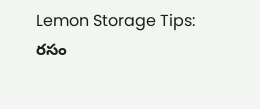Lemon Storage Tips: రసం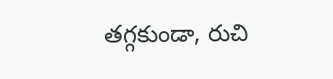తగ్గకుండా, రుచి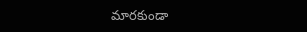మారకుండా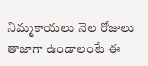నిమ్మకాయలు నెల రోజులు తాజాగా ఉండాలంటే ఈ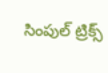సింపుల్ ట్రిక్స్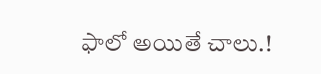ఫాలో అయితే చాలు.!